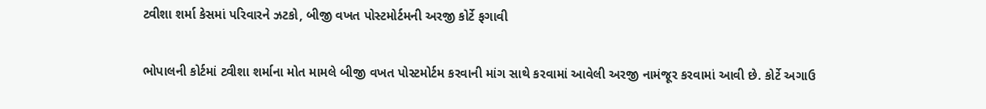ટ્વીશા શર્મા કેસમાં પરિવારને ઝટકો, બીજી વખત પોસ્ટમોર્ટમની અરજી કોર્ટે ફગાવી

ભોપાલની કોર્ટમાં ટ્વીશા શર્માના મોત મામલે બીજી વખત પોસ્ટમોર્ટમ કરવાની માંગ સાથે કરવામાં આવેલી અરજી નામંજૂર કરવામાં આવી છે. કોર્ટે અગાઉ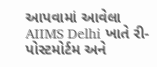આપવામાં આવેલા AIIMS Delhi ખાતે રી-પોસ્ટમોર્ટમ અને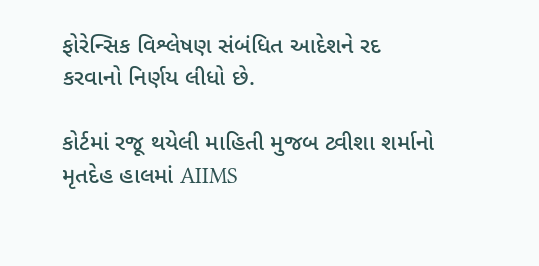ફોરેન્સિક વિશ્લેષણ સંબંધિત આદેશને રદ કરવાનો નિર્ણય લીધો છે.

કોર્ટમાં રજૂ થયેલી માહિતી મુજબ ટ્વીશા શર્માનો મૃતદેહ હાલમાં AIIMS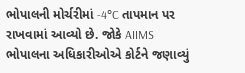ભોપાલની મોર્ચરીમાં -4°C તાપમાન પર રાખવામાં આવ્યો છે. જોકે AIIMS ભોપાલના અધિકારીઓએ કોર્ટને જણાવ્યું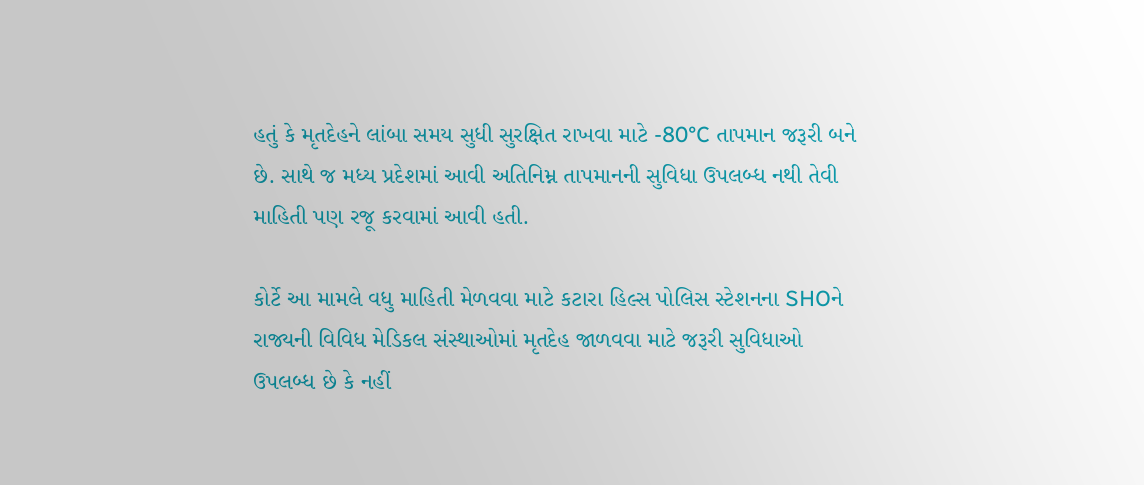હતું કે મૃતદેહને લાંબા સમય સુધી સુરક્ષિત રાખવા માટે -80°C તાપમાન જરૂરી બને છે. સાથે જ મધ્ય પ્રદેશમાં આવી અતિનિમ્ન તાપમાનની સુવિધા ઉપલબ્ધ નથી તેવી માહિતી પણ રજૂ કરવામાં આવી હતી.

કોર્ટે આ મામલે વધુ માહિતી મેળવવા માટે કટારા હિલ્સ પોલિસ સ્ટેશનના SHOને રાજ્યની વિવિધ મેડિકલ સંસ્થાઓમાં મૃતદેહ જાળવવા માટે જરૂરી સુવિધાઓ ઉપલબ્ધ છે કે નહીં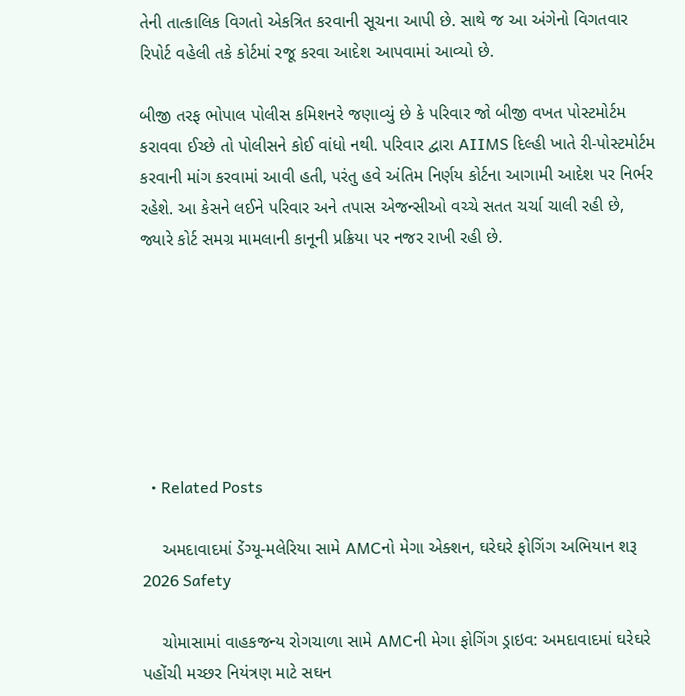તેની તાત્કાલિક વિગતો એકત્રિત કરવાની સૂચના આપી છે. સાથે જ આ અંગેનો વિગતવાર રિપોર્ટ વહેલી તકે કોર્ટમાં રજૂ કરવા આદેશ આપવામાં આવ્યો છે.

બીજી તરફ ભોપાલ પોલીસ કમિશનરે જણાવ્યું છે કે પરિવાર જો બીજી વખત પોસ્ટમોર્ટમ કરાવવા ઈચ્છે તો પોલીસને કોઈ વાંધો નથી. પરિવાર દ્વારા AIIMS દિલ્હી ખાતે રી-પોસ્ટમોર્ટમ કરવાની માંગ કરવામાં આવી હતી, પરંતુ હવે અંતિમ નિર્ણય કોર્ટના આગામી આદેશ પર નિર્ભર રહેશે. આ કેસને લઈને પરિવાર અને તપાસ એજન્સીઓ વચ્ચે સતત ચર્ચા ચાલી રહી છે, જ્યારે કોર્ટ સમગ્ર મામલાની કાનૂની પ્રક્રિયા પર નજર રાખી રહી છે.







  • Related Posts

    અમદાવાદમાં ડેંગ્યૂ-મલેરિયા સામે AMCનો મેગા એક્શન, ઘરેઘરે ફોગિંગ અભિયાન શરૂ 2026 Safety

    ચોમાસામાં વાહકજન્ય રોગચાળા સામે AMCની મેગા ફોગિંગ ડ્રાઇવ: અમદાવાદમાં ઘરેઘરે પહોંચી મચ્છર નિયંત્રણ માટે સઘન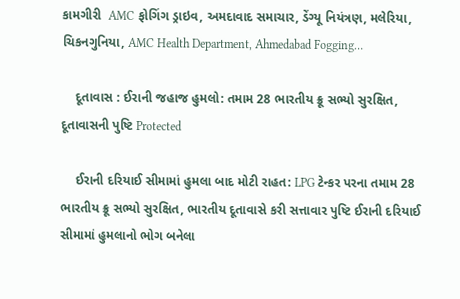કામગીરી  AMC ફોગિંગ ડ્રાઇવ, અમદાવાદ સમાચાર, ડેંગ્યૂ નિયંત્રણ, મલેરિયા, ચિકનગુનિયા, AMC Health Department, Ahmedabad Fogging…

    દૂતાવાસ : ઈરાની જહાજ હુમલો: તમામ 28 ભારતીય ક્રૂ સભ્યો સુરક્ષિત, દૂતાવાસની પુષ્ટિ Protected

    ઈરાની દરિયાઈ સીમામાં હુમલા બાદ મોટી રાહત: LPG ટેન્કર પરના તમામ 28 ભારતીય ક્રૂ સભ્યો સુરક્ષિત, ભારતીય દૂતાવાસે કરી સત્તાવાર પુષ્ટિ ઈરાની દરિયાઈ સીમામાં હુમલાનો ભોગ બનેલા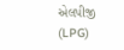એલપીજી (LPG)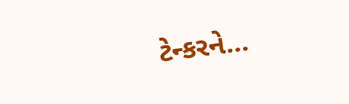ટેન્કરને…